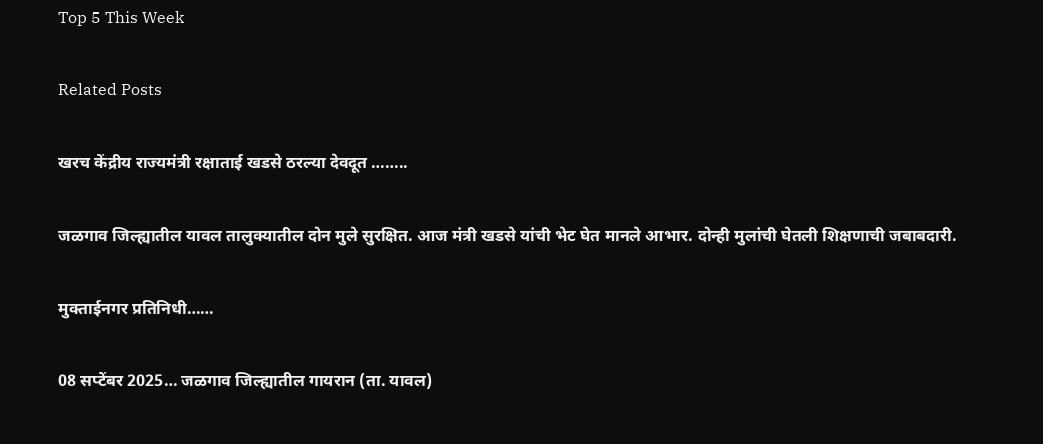Top 5 This Week

Related Posts

खरच केंद्रीय राज्यमंत्री रक्षाताई खडसे ठरल्या देवदूत ……..

जळगाव जिल्ह्यातील यावल तालुक्यातील दोन मुले सुरक्षित. आज मंत्री खडसे यांची भेट घेत मानले आभार. दोन्ही मुलांची घेतली शिक्षणाची जबाबदारी.

मुक्ताईनगर प्रतिनिधी……

08 सप्टेंबर 2025… जळगाव जिल्ह्यातील गायरान (ता. यावल)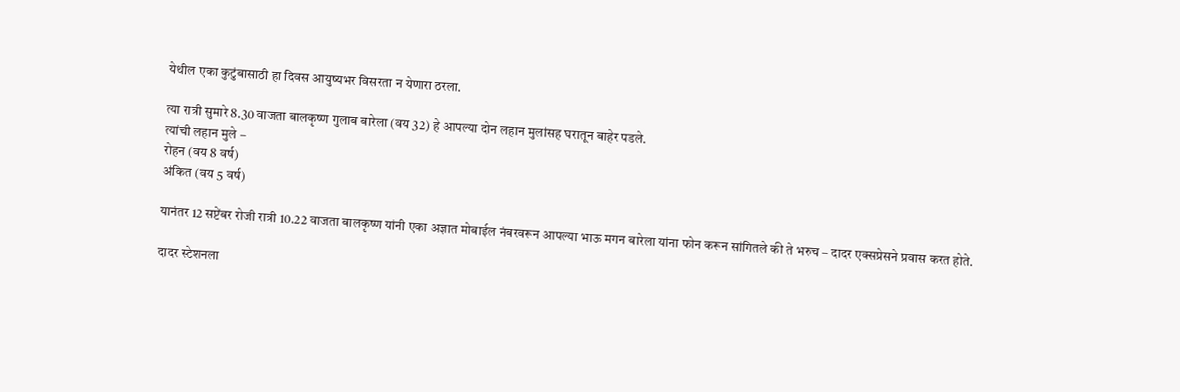येथील एका कुटुंबासाठी हा दिवस आयुष्यभर विसरता न येणारा ठरला.

त्या रात्री सुमारे 8.30 वाजता बालकृष्ण गुलाब बारेला (वय 32) हे आपल्या दोन लहान मुलांसह घरातून बाहेर पडले.
त्यांची लहान मुले –
रोहन (वय 8 वर्ष)
अंकित (वय 5 वर्ष)

यानंतर 12 सप्टेंबर रोजी रात्री 10.22 वाजता बालकृष्ण यांनी एका अज्ञात मोबाईल नंबरवरून आपल्या भाऊ मगन बारेला यांना फोन करून सांगितले की ते भरुच – दादर एक्सप्रेसने प्रवास करत होते.

दादर स्टेशनला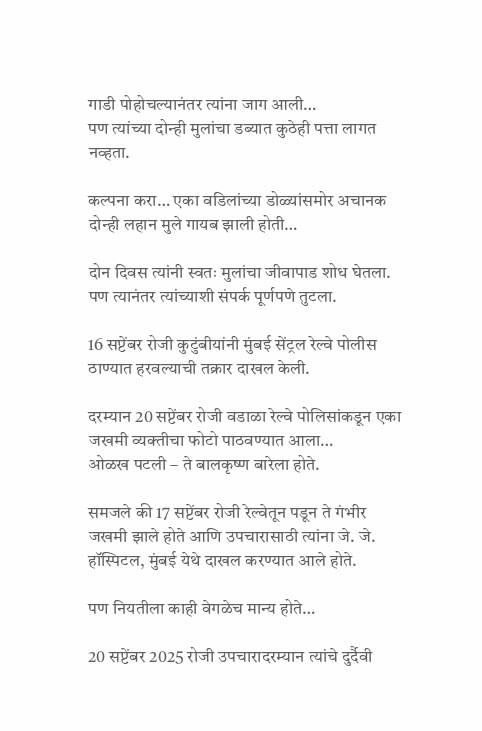गाडी पोहोचल्यानंतर त्यांना जाग आली…
पण त्यांच्या दोन्ही मुलांचा डब्यात कुठेही पत्ता लागत नव्हता.

कल्पना करा… एका वडिलांच्या डोळ्यांसमोर अचानक दोन्ही लहान मुले गायब झाली होती…

दोन दिवस त्यांनी स्वतः मुलांचा जीवापाड शोध घेतला. पण त्यानंतर त्यांच्याशी संपर्क पूर्णपणे तुटला.

16 सप्टेंबर रोजी कुटुंबीयांनी मुंबई सेंट्रल रेल्वे पोलीस ठाण्यात हरवल्याची तक्रार दाखल केली.

दरम्यान 20 सप्टेंबर रोजी वडाळा रेल्वे पोलिसांकडून एका जखमी व्यक्तीचा फोटो पाठवण्यात आला…
ओळख पटली – ते बालकृष्ण बारेला होते.

समजले की 17 सप्टेंबर रोजी रेल्वेतून पडून ते गंभीर जखमी झाले होते आणि उपचारासाठी त्यांना जे. जे. हॉस्पिटल, मुंबई येथे दाखल करण्यात आले होते.

पण नियतीला काही वेगळेच मान्य होते…

20 सप्टेंबर 2025 रोजी उपचारादरम्यान त्यांचे दुर्दैवी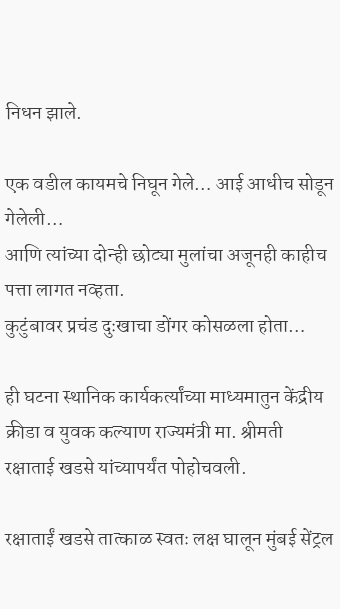निधन झाले.

एक वडील कायमचे निघून गेले… आई आधीच सोडून गेलेली…
आणि त्यांच्या दोन्ही छोट्या मुलांचा अजूनही काहीच पत्ता लागत नव्हता.
कुटुंबावर प्रचंड दुःखाचा डोंगर कोसळला होता…

ही घटना स्थानिक कार्यकर्त्यांच्या माध्यमातुन केंद्रीय क्रीडा व युवक कल्याण राज्यमंत्री मा. श्रीमती रक्षाताई खडसे यांच्यापर्यंत पोहोचवली.

रक्षाताईं खडसे तात्काळ स्वतः लक्ष घालून मुंबई सेंट्रल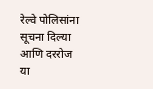रेल्वे पोलिसांना सूचना दिल्या आणि दररोज या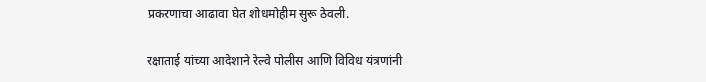प्रकरणाचा आढावा घेत शोधमोहीम सुरू ठेवली.

रक्षाताई यांच्या आदेशाने रेल्वे पोलीस आणि विविध यंत्रणांनी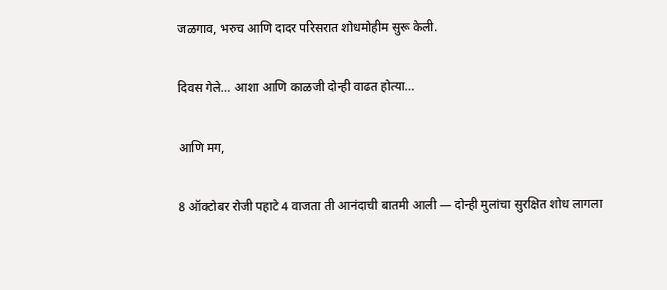जळगाव, भरुच आणि दादर परिसरात शोधमोहीम सुरू केली.

दिवस गेले… आशा आणि काळजी दोन्ही वाढत होत्या…

आणि मग,

8 ऑक्टोबर रोजी पहाटे 4 वाजता ती आनंदाची बातमी आली — दोन्ही मुलांचा सुरक्षित शोध लागला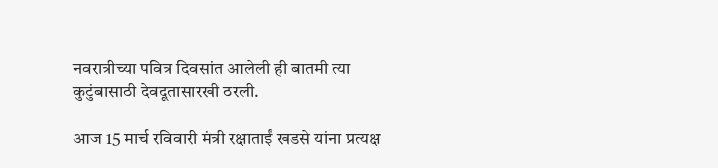नवरात्रीच्या पवित्र दिवसांत आलेली ही बातमी त्या कुटुंबासाठी देवदूतासारखी ठरली.

आज 15 मार्च रविवारी मंत्री रक्षाताईं खडसे यांना प्रत्यक्ष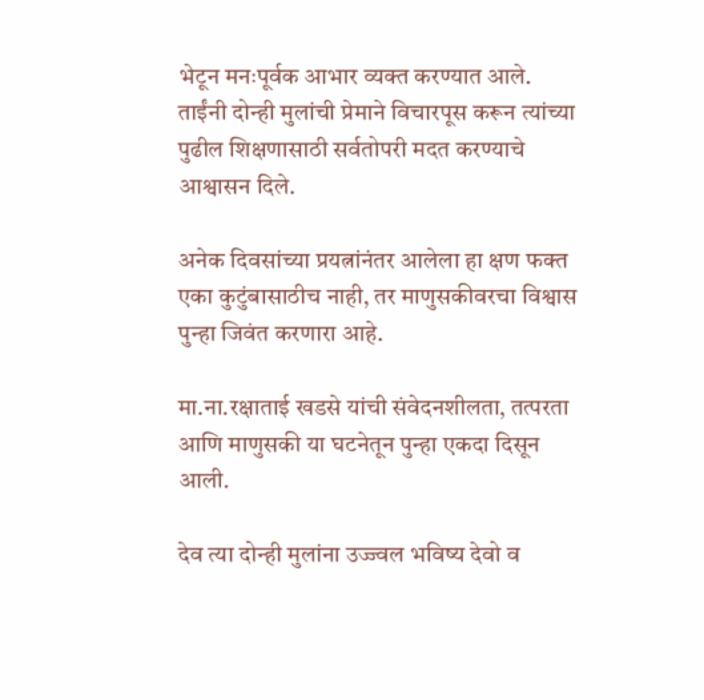भेटून मनःपूर्वक आभार व्यक्त करण्यात आले.
ताईंनी दोन्ही मुलांची प्रेमाने विचारपूस करून त्यांच्या पुढील शिक्षणासाठी सर्वतोपरी मदत करण्याचे आश्वासन दिले.

अनेक दिवसांच्या प्रयत्नांनंतर आलेला हा क्षण फक्त एका कुटुंबासाठीच नाही, तर माणुसकीवरचा विश्वास पुन्हा जिवंत करणारा आहे.

मा.ना.रक्षाताई खडसे यांची संवेदनशीलता, तत्परता आणि माणुसकी या घटनेतून पुन्हा एकदा दिसून आली.

देव त्या दोन्ही मुलांना उज्ज्वल भविष्य देवो व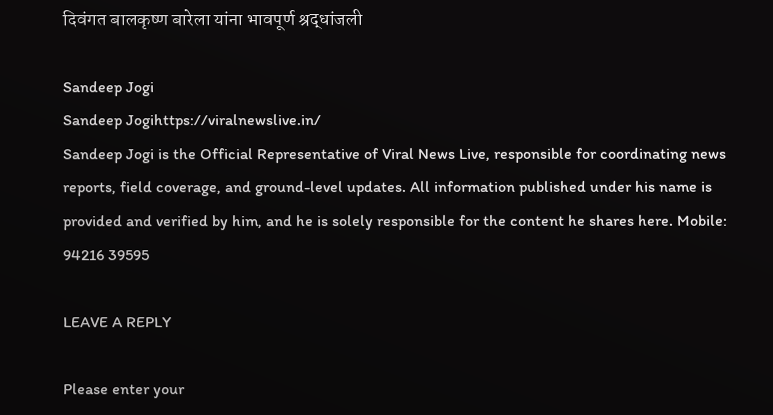दिवंगत बालकृष्ण बारेला यांना भावपूर्ण श्रद्धांजली

Sandeep Jogi
Sandeep Jogihttps://viralnewslive.in/
Sandeep Jogi is the Official Representative of Viral News Live, responsible for coordinating news reports, field coverage, and ground-level updates. All information published under his name is provided and verified by him, and he is solely responsible for the content he shares here. Mobile: 94216 39595

LEAVE A REPLY

Please enter your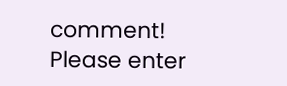comment!
Please enter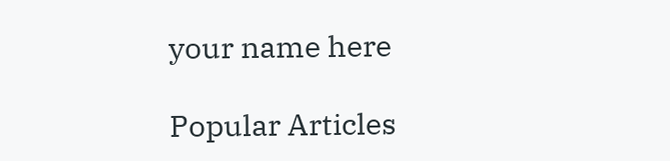your name here

Popular Articles